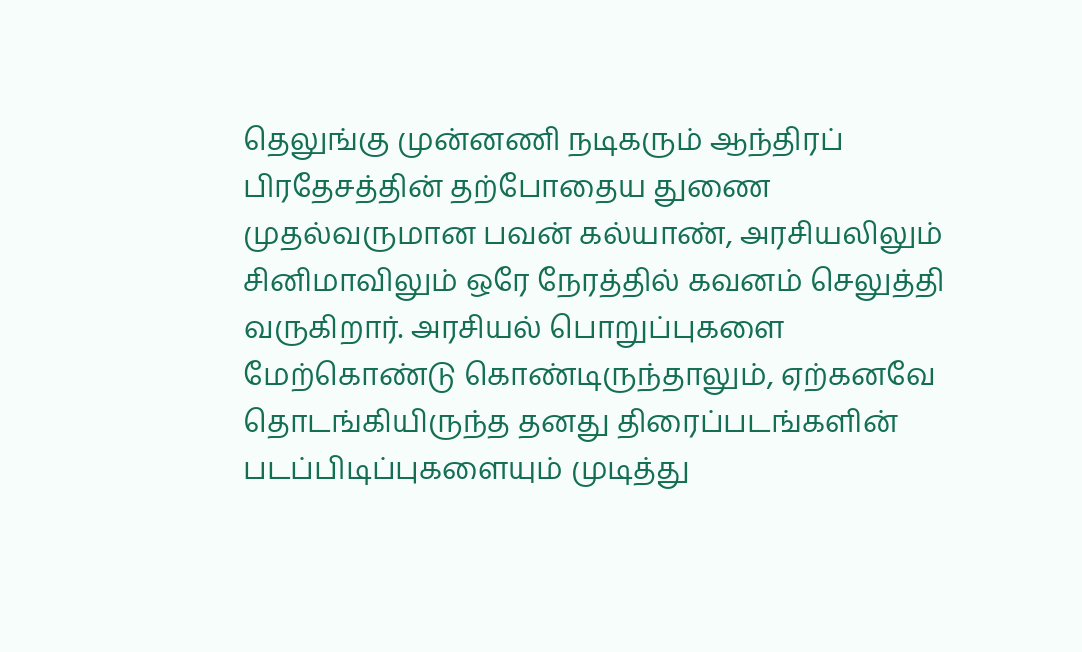தெலுங்கு முன்னணி நடிகரும் ஆந்திரப் பிரதேசத்தின் தற்போதைய துணை முதல்வருமான பவன் கல்யாண், அரசியலிலும் சினிமாவிலும் ஒரே நேரத்தில் கவனம் செலுத்தி வருகிறார். அரசியல் பொறுப்புகளை மேற்கொண்டு கொண்டிருந்தாலும், ஏற்கனவே தொடங்கியிருந்த தனது திரைப்படங்களின் படப்பிடிப்புகளையும் முடித்து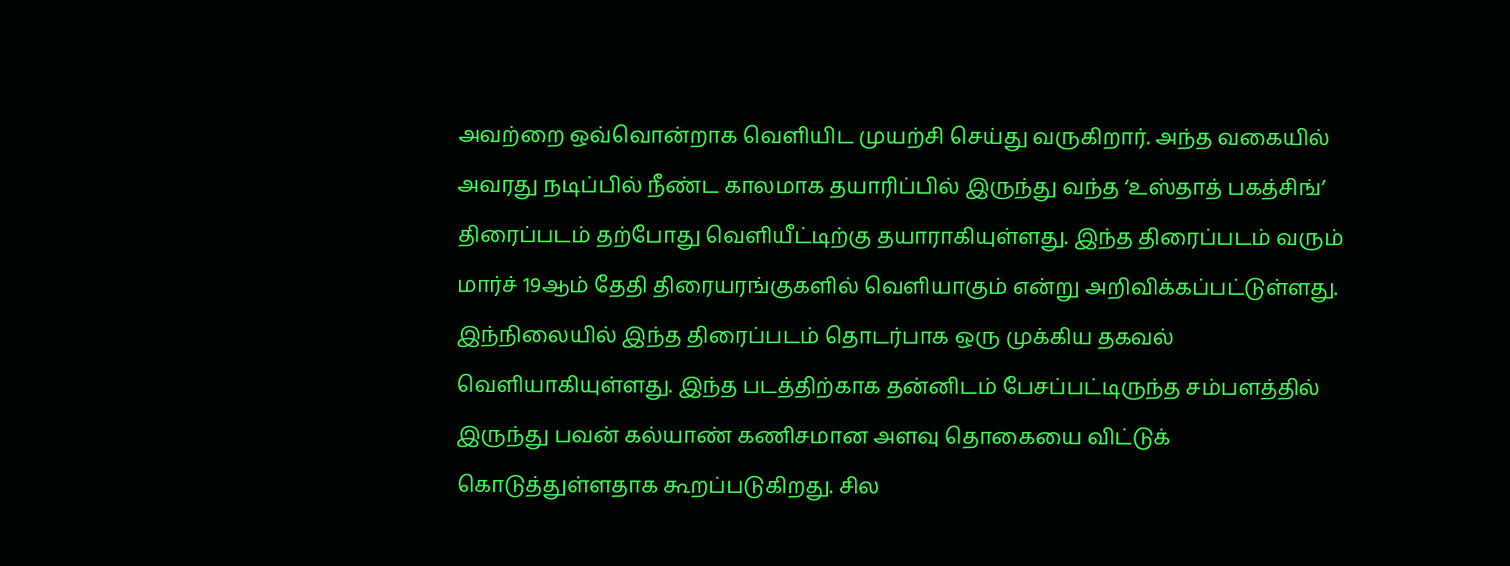அவற்றை ஒவ்வொன்றாக வெளியிட முயற்சி செய்து வருகிறார். அந்த வகையில் அவரது நடிப்பில் நீண்ட காலமாக தயாரிப்பில் இருந்து வந்த ‘உஸ்தாத் பகத்சிங்’ திரைப்படம் தற்போது வெளியீட்டிற்கு தயாராகியுள்ளது. இந்த திரைப்படம் வரும் மார்ச் 19ஆம் தேதி திரையரங்குகளில் வெளியாகும் என்று அறிவிக்கப்பட்டுள்ளது.
இந்நிலையில் இந்த திரைப்படம் தொடர்பாக ஒரு முக்கிய தகவல் வெளியாகியுள்ளது. இந்த படத்திற்காக தன்னிடம் பேசப்பட்டிருந்த சம்பளத்தில் இருந்து பவன் கல்யாண் கணிசமான அளவு தொகையை விட்டுக் கொடுத்துள்ளதாக கூறப்படுகிறது. சில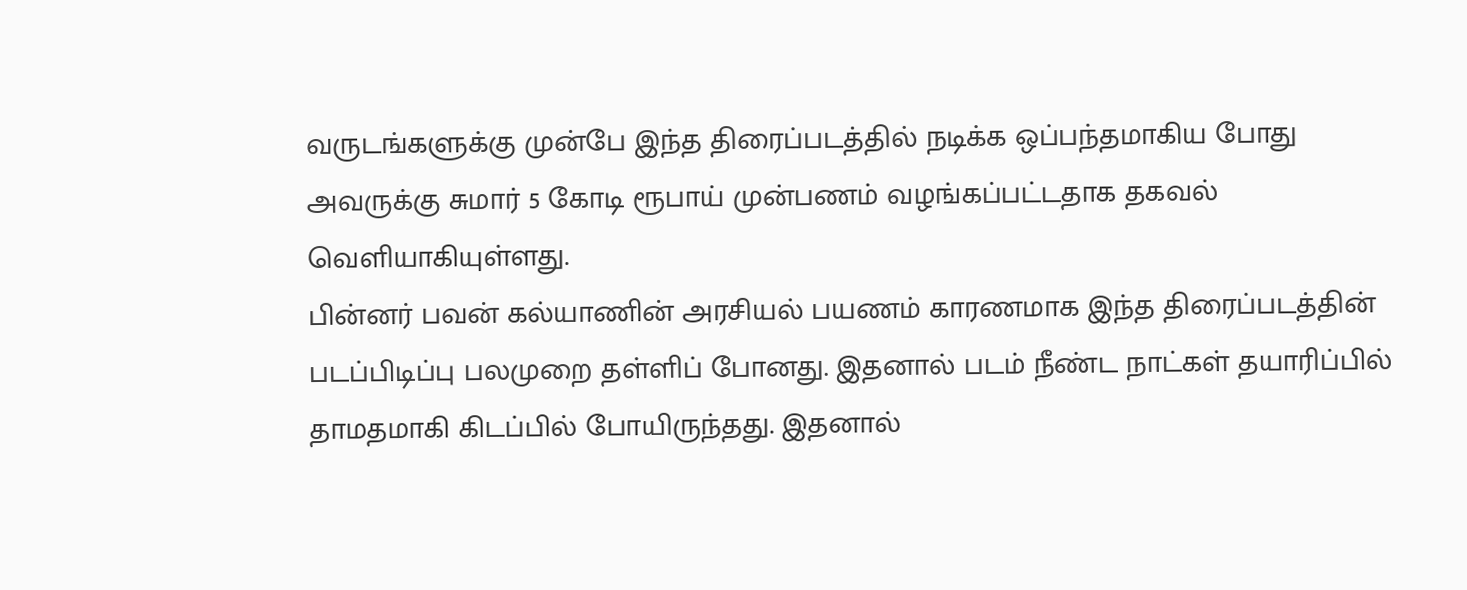வருடங்களுக்கு முன்பே இந்த திரைப்படத்தில் நடிக்க ஒப்பந்தமாகிய போது அவருக்கு சுமார் 5 கோடி ரூபாய் முன்பணம் வழங்கப்பட்டதாக தகவல் வெளியாகியுள்ளது.
பின்னர் பவன் கல்யாணின் அரசியல் பயணம் காரணமாக இந்த திரைப்படத்தின் படப்பிடிப்பு பலமுறை தள்ளிப் போனது. இதனால் படம் நீண்ட நாட்கள் தயாரிப்பில் தாமதமாகி கிடப்பில் போயிருந்தது. இதனால்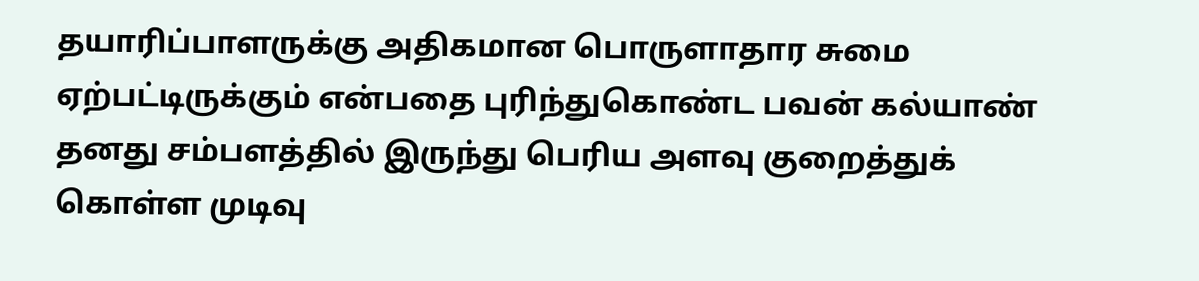தயாரிப்பாளருக்கு அதிகமான பொருளாதார சுமை ஏற்பட்டிருக்கும் என்பதை புரிந்துகொண்ட பவன் கல்யாண் தனது சம்பளத்தில் இருந்து பெரிய அளவு குறைத்துக் கொள்ள முடிவு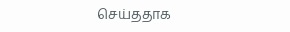செய்ததாக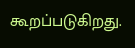கூறப்படுகிறது.